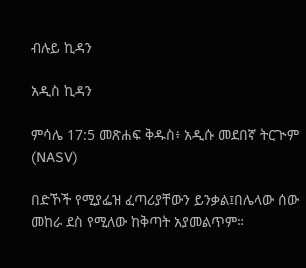ብሉይ ኪዳን

አዲስ ኪዳን

ምሳሌ 17:5 መጽሐፍ ቅዱስ፥ አዲሱ መደበኛ ትርጒም (NASV)

በድኾች የሚያፌዝ ፈጣሪያቸውን ይንቃል፤በሌላው ሰው መከራ ደስ የሚለው ከቅጣት አያመልጥም።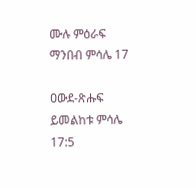ሙሉ ምዕራፍ ማንበብ ምሳሌ 17

ዐውደ-ጽሑፍ ይመልከቱ ምሳሌ 17:5